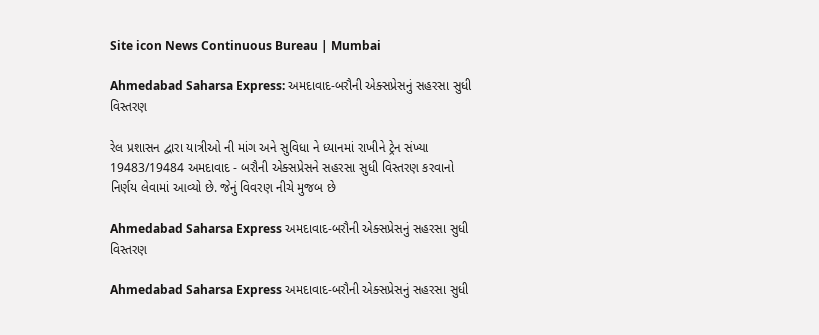Site icon News Continuous Bureau | Mumbai

Ahmedabad Saharsa Express: અમદાવાદ-બરૌની એક્સપ્રેસનું સહરસા સુધી વિસ્તરણ

રેલ પ્રશાસન દ્વારા યાત્રીઓ ની માંગ અને સુવિધા ને ધ્યાનમાં રાખીને ટ્રેન સંખ્યા 19483/19484 અમદાવાદ - બરૌની એક્સપ્રેસને સહરસા સુધી વિસ્તરણ કરવાનો નિર્ણય લેવામાં આવ્યો છે. જેનું વિવરણ નીચે મુજબ છે

Ahmedabad Saharsa Express અમદાવાદ-બરૌની એક્સપ્રેસનું સહરસા સુધી વિસ્તરણ

Ahmedabad Saharsa Express અમદાવાદ-બરૌની એક્સપ્રેસનું સહરસા સુધી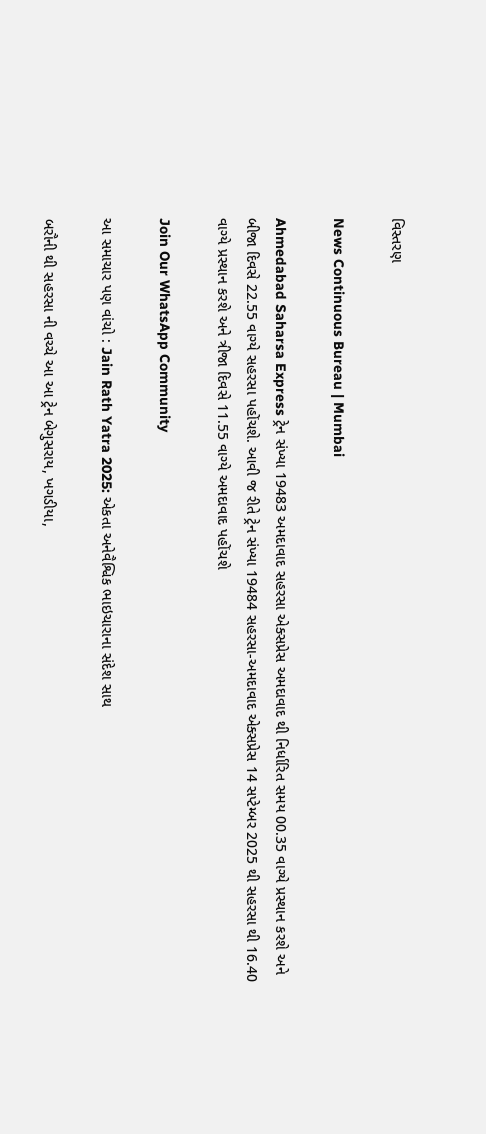વિસ્તરણ

News Continuous Bureau | Mumbai

Ahmedabad Saharsa Express ટ્રેન સંખ્યા 19483 અમદાવાદ સહરસા એક્સપ્રેસ અમદાવાદ થી નિર્ધારિત સમય 00.35 વાગ્યે પ્રસ્થાન કરશે અને બીજા દિવસે 22.55 વાગ્યે સહરસા પહોંચશે. આવી જ રીતે ટ્રેન સંખ્યા 19484 સહરસા-અમદાવાદ એક્સપ્રેસ 14 સપ્ટેમ્બર 2025 થી સહરસા થી 16.40 વાગ્યે પ્રસ્થાન કરશે અને ત્રીજા દિવસે 11.55 વાગ્યે અમદાવાદ પહોંચશે

Join Our WhatsApp Community

આ સમાચાર પણ વાંચો : Jain Rath Yatra 2025: એકતા અનેવૈશ્વિક ભાઇચારાના સંદેશ સાથ

બરૌની થી સહરસા ની વચ્ચે આ આ ટ્રેન બેગુસરાય, ખગડીયા,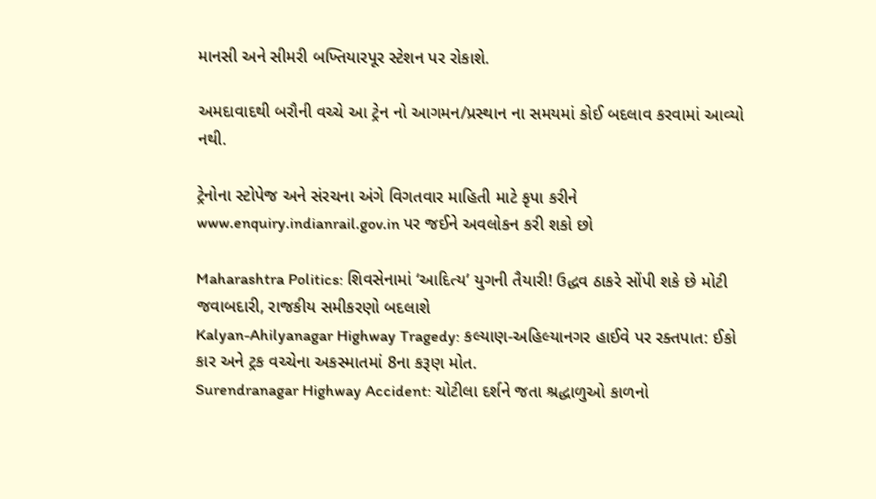માનસી અને સીમરી બખ્તિયારપૂર સ્ટેશન પર રોકાશે.

અમદાવાદથી બરૌની વચ્ચે આ ટ્રેન નો આગમન/પ્રસ્થાન ના સમયમાં કોઈ બદલાવ કરવામાં આવ્યો નથી.

ટ્રેનોના સ્ટોપેજ અને સંરચના અંગે વિગતવાર માહિતી માટે કૃપા કરીને www.enquiry.indianrail.gov.in પર જઈને અવલોકન કરી શકો છો

Maharashtra Politics: શિવસેનામાં ‘આદિત્ય’ યુગની તૈયારી! ઉદ્ધવ ઠાકરે સોંપી શકે છે મોટી જવાબદારી, રાજકીય સમીકરણો બદલાશે
Kalyan-Ahilyanagar Highway Tragedy: કલ્યાણ-અહિલ્યાનગર હાઈવે પર રક્તપાત: ઈકો કાર અને ટ્રક વચ્ચેના અકસ્માતમાં 8ના કરૂણ મોત.
Surendranagar Highway Accident: ચોટીલા દર્શને જતા શ્રદ્ધાળુઓ કાળનો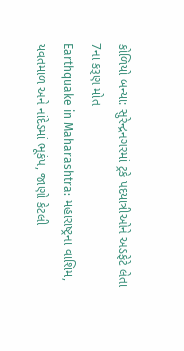કોળિયો બન્યા: સુરેન્દ્રનગરમાં ટ્રકે પદયાત્રીઓને અડફેટે લેતા 7ના કરૂણ મોત
Earthquake in Maharashtra: મહારાષ્ટ્રના વાશિમ, યવતમાળ અને નાંદેડમાં ભૂકંપ, જાણો કેટલી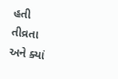હતી તીવ્રતા અને ક્યાં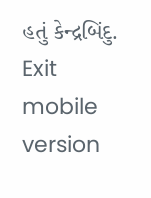હતું કેન્દ્રબિંદુ.
Exit mobile version